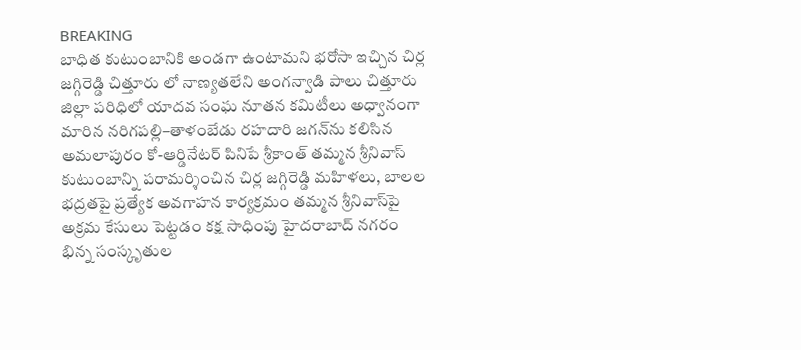BREAKING
బాధిత కుటుంబానికి అండగా ఉంటామని భరోసా ఇచ్చిన చిర్ల జగ్గిరెడ్డి చిత్తూరు లో నాణ్యతలేని అంగన్వాడి పాలు చిత్తూరు జిల్లా పరిధిలో యాదవ సంఘ నూతన కమిటీలు అధ్వానంగా మారిన నరిగపల్లి–తాళంబేడు రహదారి జగన్‌ను కలిసిన అమలాపురం కో-ఆర్డినేటర్ పినిపే శ్రీకాంత్ తమ్మన శ్రీనివాస్ కుటుంబాన్ని పరామర్శించిన చిర్ల జగ్గిరెడ్డి మహిళలు, బాలల భద్రతపై ప్రత్యేక అవగాహన కార్యక్రమం తమ్మన శ్రీనివాస్‌పై అక్రమ కేసులు పెట్టడం కక్ష సాధింపు హైదరాబాద్ నగరం భిన్న సంస్కృతుల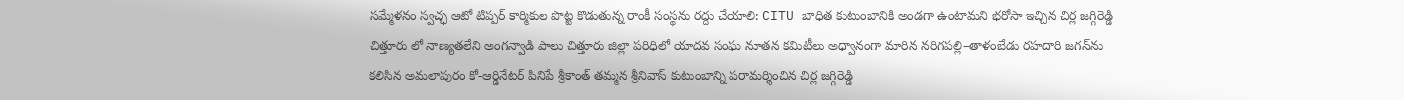సమ్మేళనం స్వచ్ఛ ఆటో టిప్పర్ కార్మికుల పొట్ట కొడుతున్న రాంకీ సంస్థను రద్దు చేయాలి: CITU బాధిత కుటుంబానికి అండగా ఉంటామని భరోసా ఇచ్చిన చిర్ల జగ్గిరెడ్డి చిత్తూరు లో నాణ్యతలేని అంగన్వాడి పాలు చిత్తూరు జిల్లా పరిధిలో యాదవ సంఘ నూతన కమిటీలు అధ్వానంగా మారిన నరిగపల్లి–తాళంబేడు రహదారి జగన్‌ను కలిసిన అమలాపురం కో-ఆర్డినేటర్ పినిపే శ్రీకాంత్ తమ్మన శ్రీనివాస్ కుటుంబాన్ని పరామర్శించిన చిర్ల జగ్గిరెడ్డి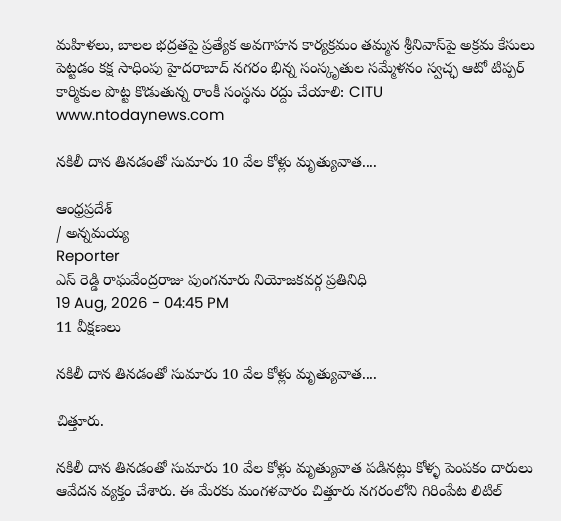మహిళలు, బాలల భద్రతపై ప్రత్యేక అవగాహన కార్యక్రమం తమ్మన శ్రీనివాస్‌పై అక్రమ కేసులు పెట్టడం కక్ష సాధింపు హైదరాబాద్ నగరం భిన్న సంస్కృతుల సమ్మేళనం స్వచ్ఛ ఆటో టిప్పర్ కార్మికుల పొట్ట కొడుతున్న రాంకీ సంస్థను రద్దు చేయాలి: CITU
www.ntodaynews.com

నకిలీ దాన తినడంతో సుమారు 10 వేల కోళ్లు మృత్యువాత....

ఆంధ్రప్రదేశ్
/ అన్నమయ్య
Reporter
ఎస్ రెడ్డి రాఘవేంద్రరాజు పుంగనూరు నియోజకవర్గ ప్రతినిధి
19 Aug, 2026 - 04:45 PM
11 వీక్షణలు

నకిలీ దాన తినడంతో సుమారు 10 వేల కోళ్లు మృత్యువాత....

చిత్తూరు.

నకిలీ దాన తినడంతో సుమారు 10 వేల కోళ్లు మృత్యువాత పడినట్లు కోళ్ళ పెంపకం దారులు ఆవేదన వ్యక్తం చేశారు. ఈ మేరకు మంగళవారం చిత్తూరు నగరంలోని గిరింపేట లిటిల్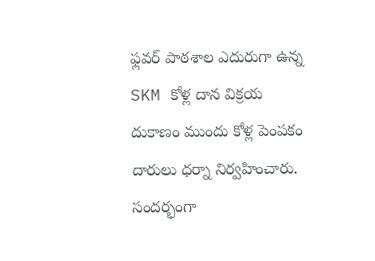ఫ్లవర్ పాఠశాల ఎదురుగా ఉన్న SKM కోళ్ల దాన విక్రయ దుకాణం ముందు కోళ్ల పెంపకం దారులు ధర్నా నిర్వహించారు. సందర్భంగా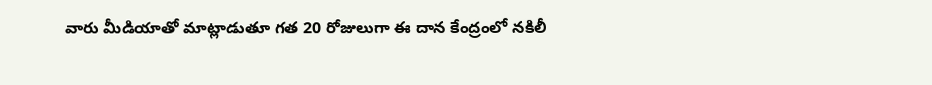వారు మీడియాతో మాట్లాడుతూ గత 20 రోజులుగా ఈ దాన కేంద్రంలో నకిలీ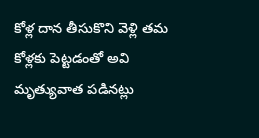కోళ్ల దాన తీసుకొని వెళ్లి తమ కోళ్లకు పెట్టడంతో అవి మృత్యువాత పడినట్లు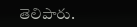తెలిపారు.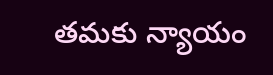తమకు న్యాయం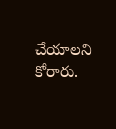చేయాలని కోరారు.